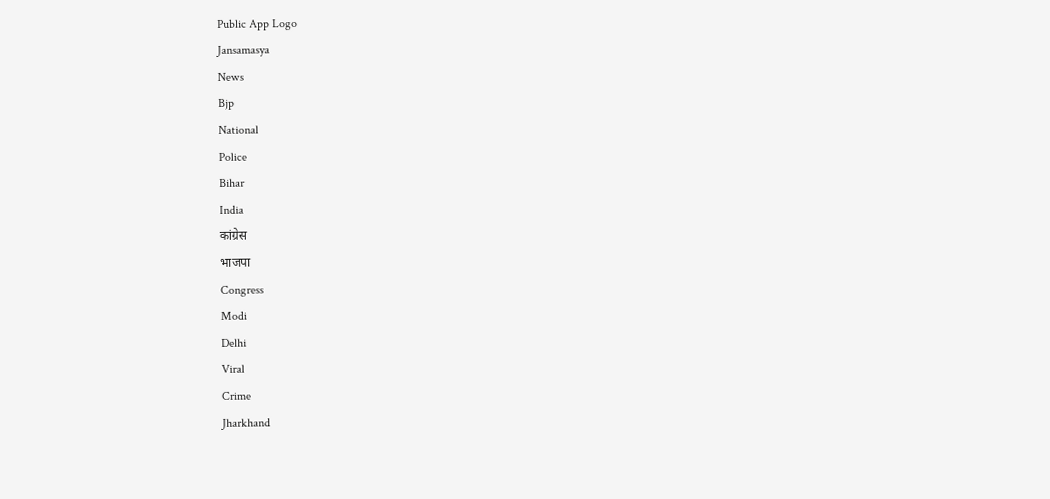Public App Logo
Jansamasya
News
Bjp
National
Police
Bihar
India
कांग्रेस
भाजपा
Congress
Modi
Delhi
Viral
Crime
Jharkhand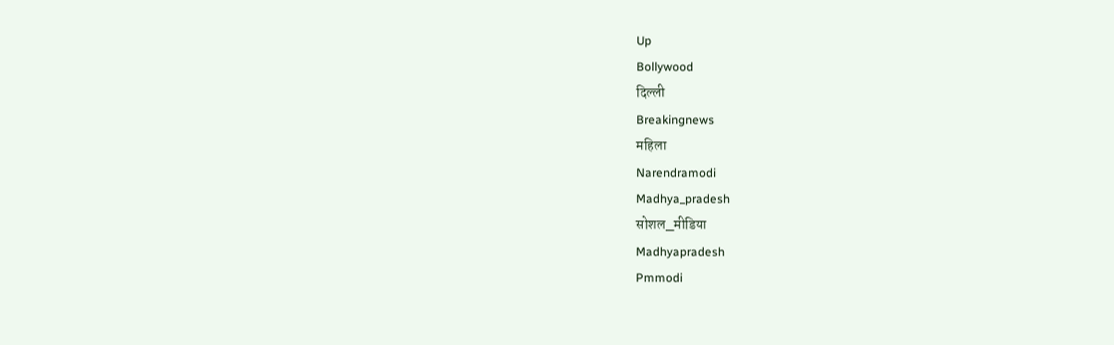Up
Bollywood
दिल्ली
Breakingnews
महिला
Narendramodi
Madhya_pradesh
सोशल_मीडिया
Madhyapradesh
Pmmodi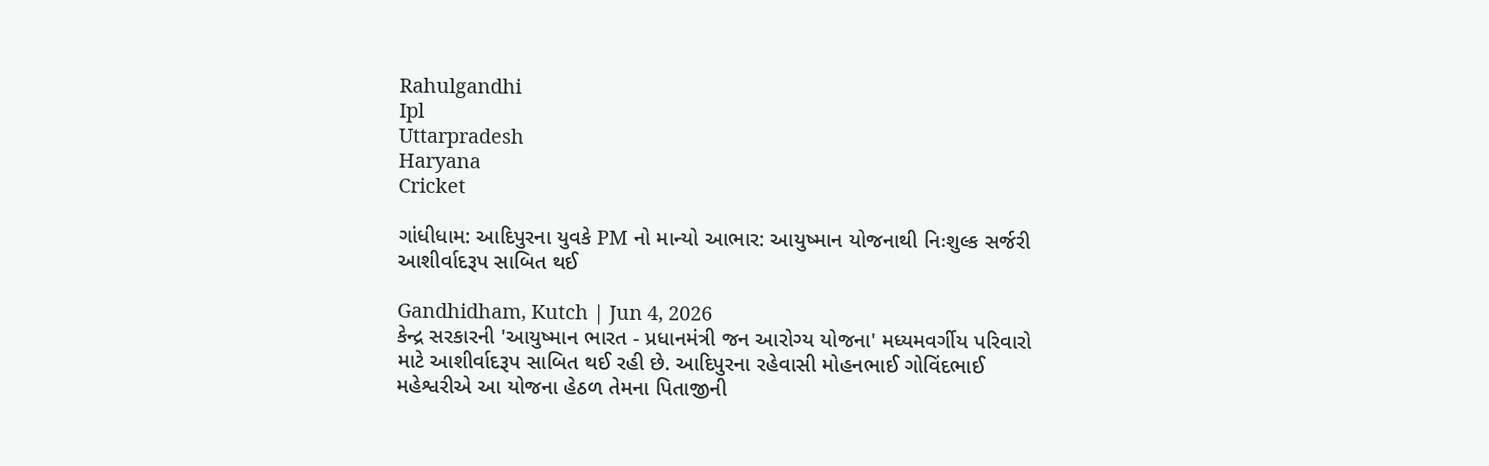Rahulgandhi
Ipl
Uttarpradesh
Haryana
Cricket

ગાંધીધામ: આદિપુરના યુવકે PM નો માન્યો આભાર: આયુષ્માન યોજનાથી નિઃશુલ્ક સર્જરી આશીર્વાદરૂપ સાબિત થઈ

Gandhidham, Kutch | Jun 4, 2026
કેન્દ્ર સરકારની 'આયુષ્માન ભારત - પ્રધાનમંત્રી જન આરોગ્ય યોજના' મધ્યમવર્ગીય પરિવારો માટે આશીર્વાદરૂપ સાબિત થઈ રહી છે. આદિપુરના રહેવાસી મોહનભાઈ ગોવિંદભાઈ મહેશ્વરીએ આ યોજના હેઠળ તેમના પિતાજીની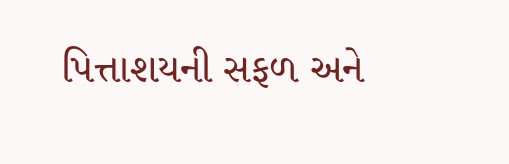પિત્તાશયની સફળ અને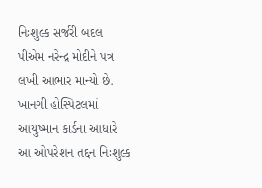નિઃશુલ્ક સર્જરી બદલ પીએમ નરેન્દ્ર મોદીને પત્ર લખી આભાર માન્યો છે. ખાનગી હોસ્પિટલમાં આયુષ્માન કાર્ડના આધારે આ ઓપરેશન તદ્દન નિઃશુલ્ક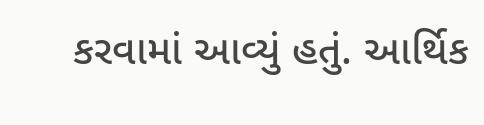કરવામાં આવ્યું હતું. આર્થિક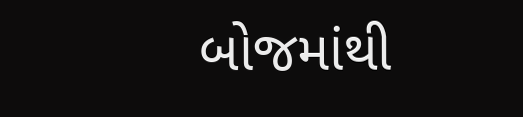બોજમાંથી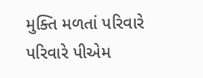મુક્તિ મળતાં પરિવારે પરિવારે પીએમ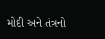મોદી અને તંત્રનો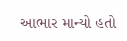આભાર માન્યો હતો